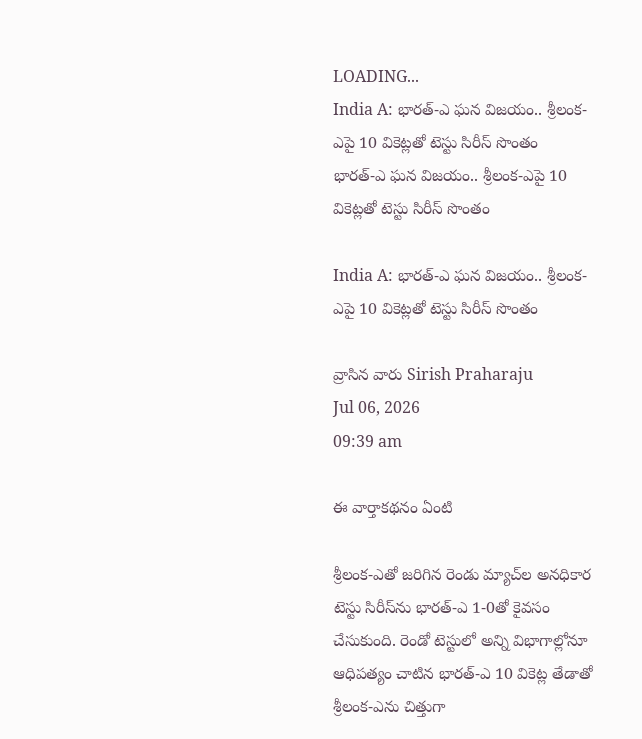LOADING...
India A: భారత్‌-ఎ ఘన విజయం.. శ్రీలంక-ఎపై 10 వికెట్లతో టెస్టు సిరీస్‌ సొంతం
భారత్‌-ఎ ఘన విజయం.. శ్రీలంక-ఎపై 10 వికెట్లతో టెస్టు సిరీస్‌ సొంతం

India A: భారత్‌-ఎ ఘన విజయం.. శ్రీలంక-ఎపై 10 వికెట్లతో టెస్టు సిరీస్‌ సొంతం

వ్రాసిన వారు Sirish Praharaju
Jul 06, 2026
09:39 am

ఈ వార్తాకథనం ఏంటి

శ్రీలంక-ఎతో జరిగిన రెండు మ్యాచ్‌ల అనధికార టెస్టు సిరీస్‌ను భారత్‌-ఎ 1-0తో కైవసం చేసుకుంది. రెండో టెస్టులో అన్ని విభాగాల్లోనూ ఆధిపత్యం చాటిన భారత్‌-ఎ 10 వికెట్ల తేడాతో శ్రీలంక-ఎను చిత్తుగా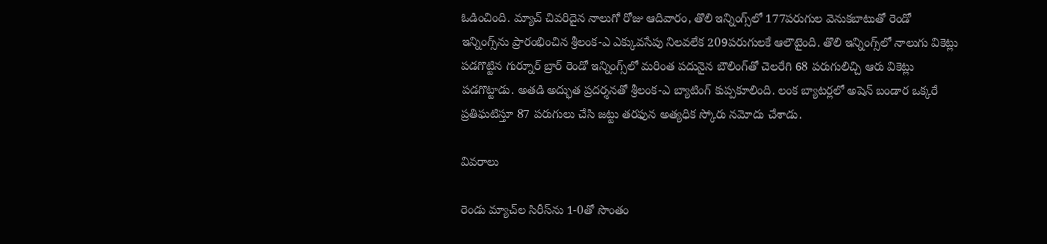ఓడించింది. మ్యాచ్‌ చివరిదైన నాలుగో రోజు ఆదివారం, తొలి ఇన్నింగ్స్‌లో 177పరుగుల వెనుకబాటుతో రెండో ఇన్నింగ్స్‌ను ప్రారంభించిన శ్రీలంక-ఎ ఎక్కువసేపు నిలవలేక 209పరుగులకే ఆలౌటైంది. తొలి ఇన్నింగ్స్‌లో నాలుగు వికెట్లు పడగొట్టిన గుర్నూర్‌ బ్రార్‌ రెండో ఇన్నింగ్స్‌లో మరింత పదునైన బౌలింగ్‌తో చెలరేగి 68 పరుగులిచ్చి ఆరు వికెట్లు పడగొట్టాడు. అతడి అద్భుత ప్రదర్శనతో శ్రీలంక-ఎ బ్యాటింగ్‌ కుప్పకూలింది. లంక బ్యాటర్లలో అషెన్‌ బండార ఒక్కరే ప్రతిఘటిస్తూ 87 పరుగులు చేసి జట్టు తరఫున అత్యధిక స్కోరు నమోదు చేశాడు.

వివరాలు

రెండు మ్యాచ్‌ల సిరీస్‌ను 1-0తో సొంతం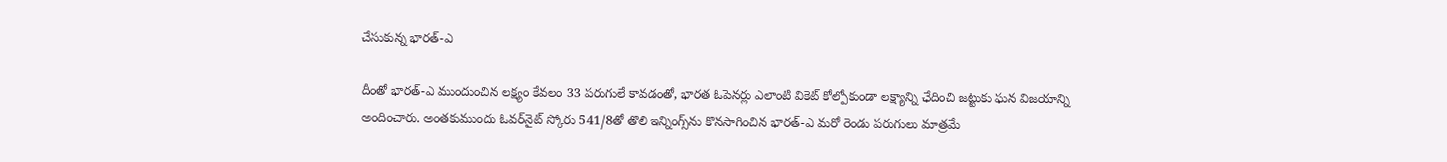చేసుకున్న భారత్‌-ఎ

దీంతో భారత్‌-ఎ ముందుంచిన లక్ష్యం కేవలం 33 పరుగులే కావడంతో, భారత ఓపెనర్లు ఎలాంటి వికెట్‌ కోల్పోకుండా లక్ష్యాన్ని ఛేదించి జట్టుకు ఘన విజయాన్ని అందించారు. అంతకుముందు ఓవర్‌నైట్‌ స్కోరు 541/8తో తొలి ఇన్నింగ్స్‌ను కొనసాగించిన భారత్‌-ఎ మరో రెండు పరుగులు మాత్రమే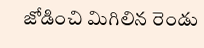జోడించి మిగిలిన రెండు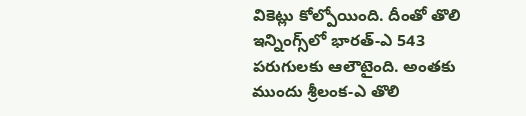వికెట్లు కోల్పోయింది. దీంతో తొలి ఇన్నింగ్స్‌లో భారత్‌-ఎ 543 పరుగులకు ఆలౌటైంది. అంతకు ముందు శ్రీలంక-ఎ తొలి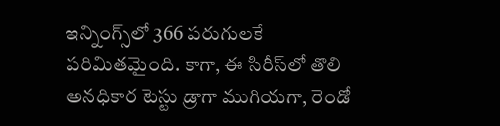ఇన్నింగ్స్‌లో 366 పరుగులకే పరిమితమైంది. కాగా, ఈ సిరీస్‌లో తొలి అనధికార టెస్టు డ్రాగా ముగియగా, రెండో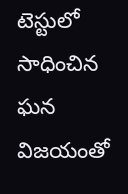టెస్టులో సాధించిన ఘన విజయంతో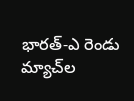భారత్‌-ఎ రెండు మ్యాచ్‌ల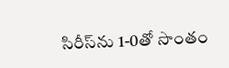సిరీస్‌ను 1-0తో సొంతం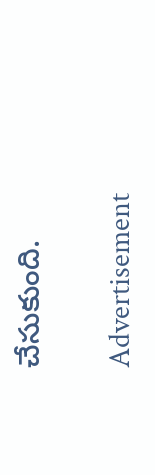చేసుకుంది.

Advertisement